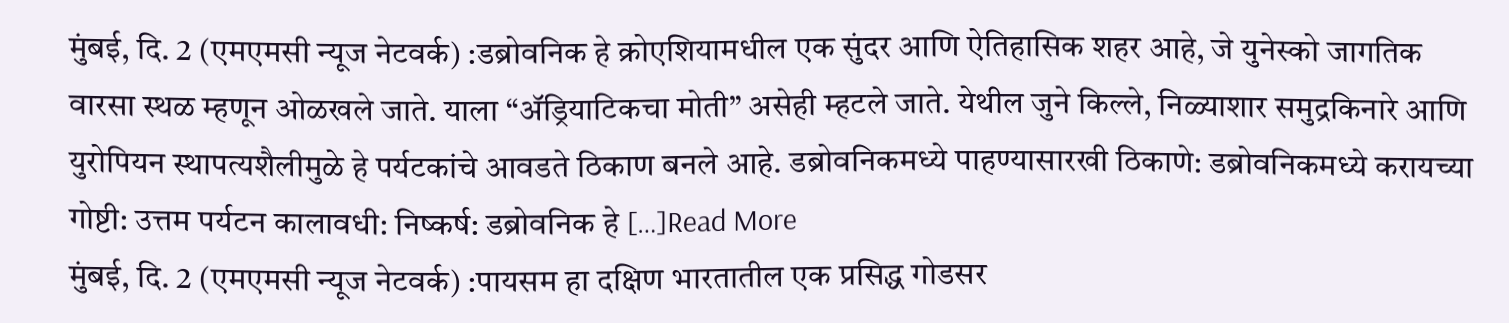मुंबई, दि. 2 (एमएमसी न्यूज नेटवर्क) :डब्रोवनिक हे क्रोएशियामधील एक सुंदर आणि ऐतिहासिक शहर आहे, जे युनेस्को जागतिक वारसा स्थळ म्हणून ओळखले जाते. याला “ॲड्रियाटिकचा मोती” असेही म्हटले जाते. येथील जुने किल्ले, निळ्याशार समुद्रकिनारे आणि युरोपियन स्थापत्यशैलीमुळे हे पर्यटकांचे आवडते ठिकाण बनले आहे. डब्रोवनिकमध्ये पाहण्यासारखी ठिकाणे: डब्रोवनिकमध्ये करायच्या गोष्टी: उत्तम पर्यटन कालावधी: निष्कर्ष: डब्रोवनिक हे […]Read More
मुंबई, दि. 2 (एमएमसी न्यूज नेटवर्क) :पायसम हा दक्षिण भारतातील एक प्रसिद्ध गोडसर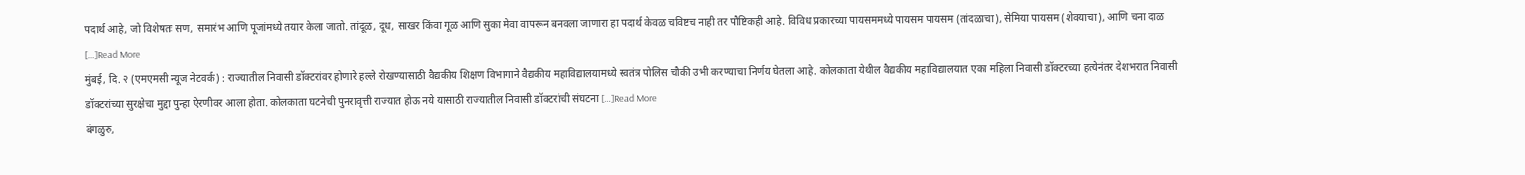पदार्थ आहे, जो विशेषतः सण, समारंभ आणि पूजांमध्ये तयार केला जातो. तांदूळ, दूध, साखर किंवा गूळ आणि सुका मेवा वापरून बनवला जाणारा हा पदार्थ केवळ चविष्टच नाही तर पौष्टिकही आहे. विविध प्रकारच्या पायसममध्ये पायसम पायसम (तांदळाचा), सेमिया पायसम (शेवयाचा), आणि चना दाळ […]Read More
मुंबई, दि. २ (एमएमसी न्यूज नेटवर्क) : राज्यातील निवासी डॉक्टरांवर होणारे हल्ले रोखण्यासाठी वैद्यकीय शिक्षण विभागाने वैद्यकीय महाविद्यालयामध्ये स्वतंत्र पोलिस चौकी उभी करण्याचा निर्णय घेतला आहे. कोलकाता येथील वैद्यकीय महाविद्यालयात एका महिला निवासी डॉक्टरच्या हत्येनंतर देशभरात निवासी डॉक्टरांच्या सुरक्षेचा मुद्दा पुन्हा ऐरणीवर आला होता. कोलकाता घटनेची पुनरावृत्ती राज्यात होऊ नये यासाठी राज्यातील निवासी डॉक्टरांची संघटना […]Read More
बंगळुरु,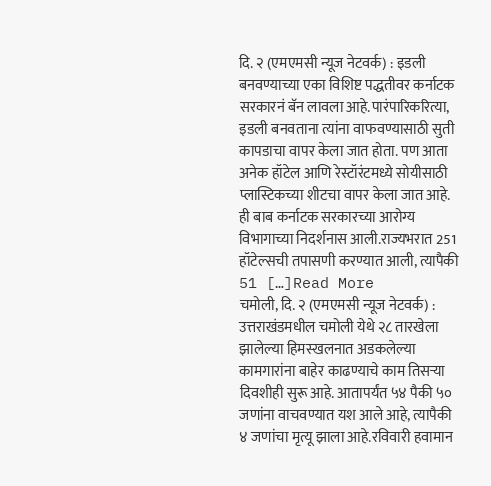दि. २ (एमएमसी न्यूज नेटवर्क) : इडली बनवण्याच्या एका विशिष्ट पद्धतीवर कर्नाटक सरकारनं बॅन लावला आहे.पारंपारिकरित्या, इडली बनवताना त्यांना वाफवण्यासाठी सुती कापडाचा वापर केला जात होता. पण आता अनेक हॉटेल आणि रेस्टॉरंटमध्ये सोयीसाठी प्लास्टिकच्या शीटचा वापर केला जात आहे. ही बाब कर्नाटक सरकारच्या आरोग्य विभागाच्या निदर्शनास आली.राज्यभरात 251 हॉटेल्सची तपासणी करण्यात आली, त्यापैकी 51 […]Read More
चमोली, दि. २ (एमएमसी न्यूज नेटवर्क) : उत्तराखंडमधील चमोली येथे २८ तारखेला झालेल्या हिमस्खलनात अडकलेल्या कामगारांना बाहेर काढण्याचे काम तिसऱ्या दिवशीही सुरू आहे. आतापर्यंत ५४ पैकी ५० जणांना वाचवण्यात यश आले आहे, त्यापैकी ४ जणांचा मृत्यू झाला आहे.रविवारी हवामान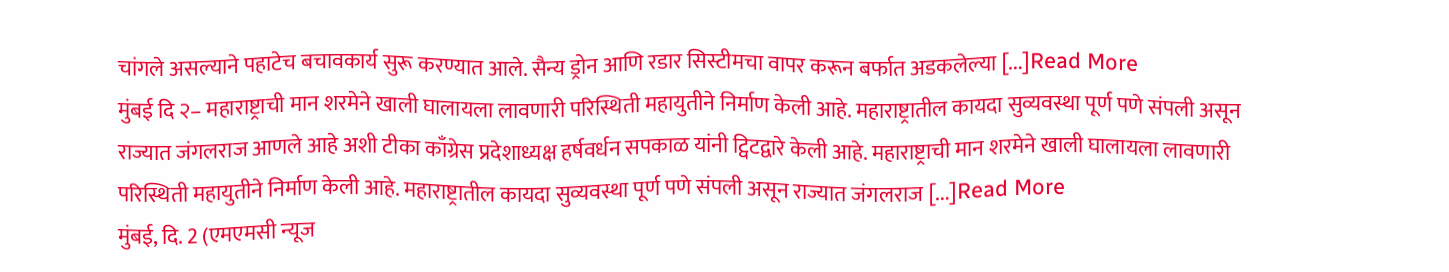चांगले असल्याने पहाटेच बचावकार्य सुरू करण्यात आले. सैन्य ड्रोन आणि रडार सिस्टीमचा वापर करून बर्फात अडकलेल्या […]Read More
मुंबई दि २– महाराष्ट्राची मान शरमेने खाली घालायला लावणारी परिस्थिती महायुतीने निर्माण केली आहे. महाराष्ट्रातील कायदा सुव्यवस्था पूर्ण पणे संपली असून राज्यात जंगलराज आणले आहे अशी टीका काँग्रेस प्रदेशाध्यक्ष हर्षवर्धन सपकाळ यांनी ट्विटद्वारे केली आहे. महाराष्ट्राची मान शरमेने खाली घालायला लावणारी परिस्थिती महायुतीने निर्माण केली आहे. महाराष्ट्रातील कायदा सुव्यवस्था पूर्ण पणे संपली असून राज्यात जंगलराज […]Read More
मुंबई, दि. 2 (एमएमसी न्यूज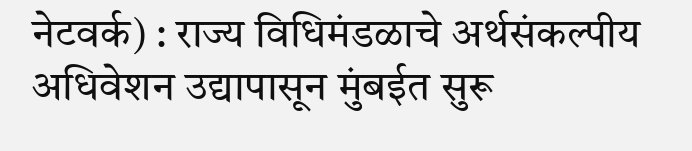नेटवर्क) : राज्य विधिमंडळाचे अर्थसंकल्पीय अधिवेशन उद्यापासून मुंबईत सुरू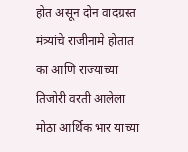होत असून दोन वादग्रस्त मंत्र्यांचे राजीनामे होतात का आणि राज्याच्या तिजोरी वरती आलेला मोठा आर्थिक भार याच्या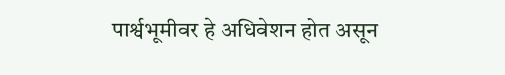पार्श्वभूमीवर हे अधिवेशन होत असून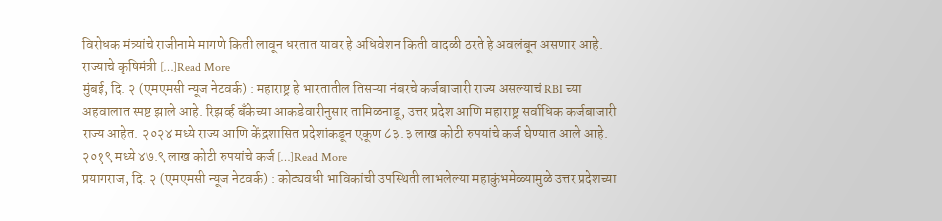विरोधक मंत्र्यांचे राजीनामे मागणे किती लावून धरतात यावर हे अधिवेशन किती वादळी ठरते हे अवलंबून असणार आहे. राज्याचे कृषिमंत्री […]Read More
मुंबई, दि. २ (एमएमसी न्यूज नेटवर्क) : महाराष्ट्र हे भारतातील तिसऱ्या नंबरचे कर्जबाजारी राज्य असल्याचं RBI च्या अहवालात स्पष्ट झाले आहे. रिझर्व्ह बँकेच्या आकडेवारीनुसार तामिळनाडू, उत्तर प्रदेश आणि महाराष्ट्र सर्वाधिक कर्जबाजारी राज्य आहेत. २०२४ मध्ये राज्य आणि केंद्रशासित प्रदेशांकडून एकूण ८३.३ लाख कोटी रुपयांचे कर्ज घेण्यात आले आहे. २०१९ मध्ये ४७.९ लाख कोटी रुपयांचे कर्ज […]Read More
प्रयागराज, दि. २ (एमएमसी न्यूज नेटवर्क) : कोट्यवधी भाविकांची उपस्थिती लाभलेल्या महाकुंभमेळ्यामुळे उत्तर प्रदेशच्या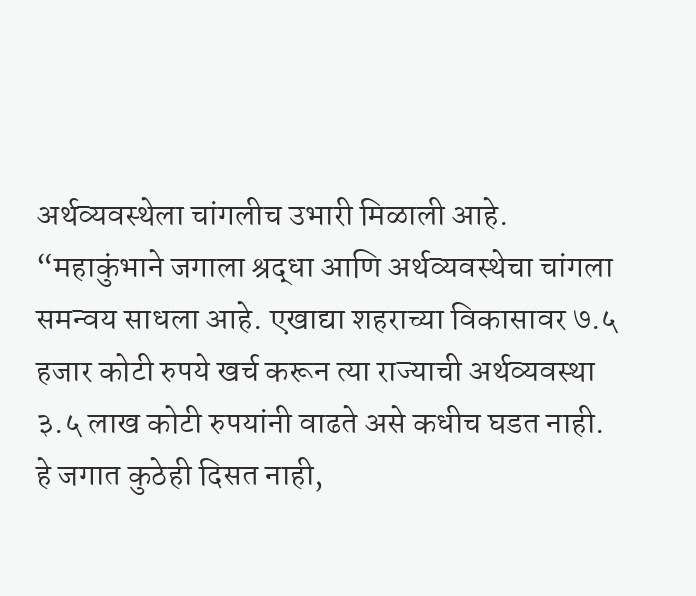अर्थव्यवस्थेला चांगलीच उभारी मिळाली आहे. “महाकुंभाने जगाला श्रद्धा आणि अर्थव्यवस्थेचा चांगला समन्वय साधला आहे. एखाद्या शहराच्या विकासावर ७.५ हजार कोटी रुपये खर्च करून त्या राज्याची अर्थव्यवस्था ३.५ लाख कोटी रुपयांनी वाढते असे कधीच घडत नाही. हे जगात कुठेही दिसत नाही,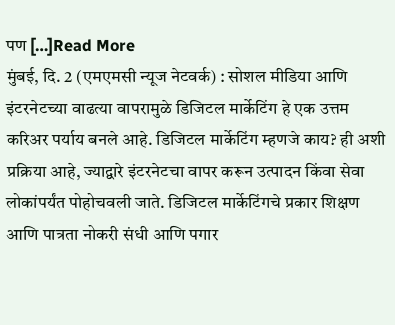पण […]Read More
मुंबई, दि. 2 (एमएमसी न्यूज नेटवर्क) : सोशल मीडिया आणि इंटरनेटच्या वाढत्या वापरामुळे डिजिटल मार्केटिंग हे एक उत्तम करिअर पर्याय बनले आहे. डिजिटल मार्केटिंग म्हणजे काय? ही अशी प्रक्रिया आहे, ज्याद्वारे इंटरनेटचा वापर करून उत्पादन किंवा सेवा लोकांपर्यंत पोहोचवली जाते. डिजिटल मार्केटिंगचे प्रकार शिक्षण आणि पात्रता नोकरी संधी आणि पगार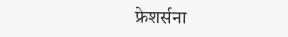फ्रेशर्सना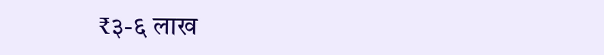₹३-६ लाख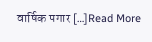वार्षिक पगार […]Read More